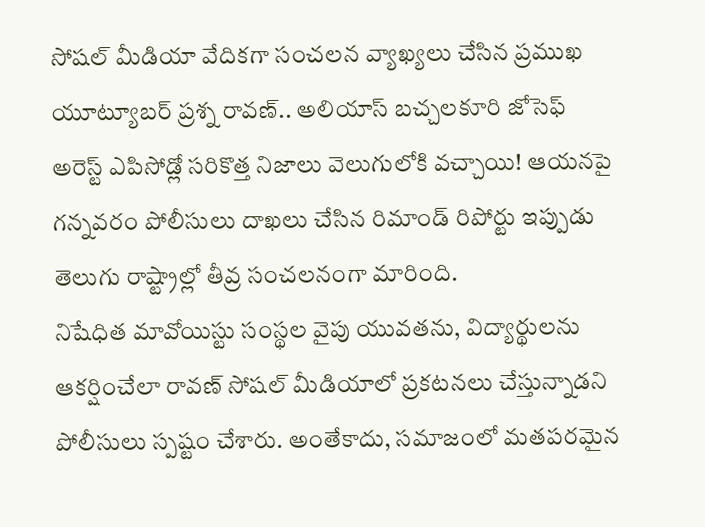సోషల్ మీడియా వేదికగా సంచలన వ్యాఖ్యలు చేసిన ప్రముఖ యూట్యూబర్ ప్రశ్న రావణ్.. అలియాస్ బచ్చలకూరి జోసెఫ్ అరెస్ట్ ఎపిసోడ్లో సరికొత్త నిజాలు వెలుగులోకి వచ్చాయి! ఆయనపై గన్నవరం పోలీసులు దాఖలు చేసిన రిమాండ్ రిపోర్టు ఇప్పుడు తెలుగు రాష్ట్రాల్లో తీవ్ర సంచలనంగా మారింది.
నిషేధిత మావోయిస్టు సంస్థల వైపు యువతను, విద్యార్థులను ఆకర్షించేలా రావణ్ సోషల్ మీడియాలో ప్రకటనలు చేస్తున్నాడని పోలీసులు స్పష్టం చేశారు. అంతేకాదు, సమాజంలో మతపరమైన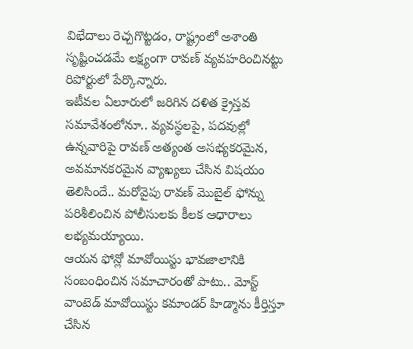విభేదాలు రెచ్చగొట్టడం, రాష్ట్రంలో అశాంతి సృష్టించడమే లక్ష్యంగా రావణ్ వ్యవహరించినట్టు రిపోర్టులో పేర్కొన్నారు.
ఇటీవల ఏలూరులో జరిగిన దళిత క్రైస్తవ సమావేశంలోనూ.. వ్యవస్థలపై, పదవుల్లో ఉన్నవారిపై రావణ్ అత్యంత అసభ్యకరమైన, అవమానకరమైన వ్యాఖ్యలు చేసిన విషయం తెలిసిందే.. మరోవైపు రావణ్ మొబైల్ ఫోన్ను పరిశీలించిన పోలీసులకు కీలక ఆధారాలు లభ్యమయ్యాయి.
ఆయన ఫోన్లో మావోయిస్టు భావజాలానికి సంబంధించిన సమాచారంతో పాటు.. మోస్ట్ వాంటెడ్ మావోయిస్టు కమాండర్ హిడ్మాను కీర్తిస్తూ చేసిన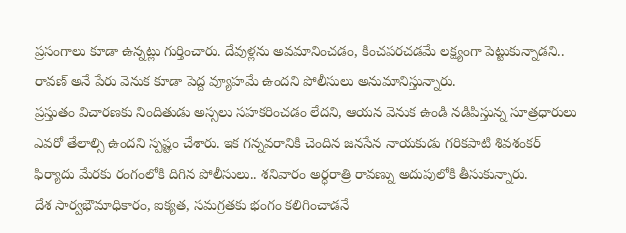ప్రసంగాలు కూడా ఉన్నట్లు గుర్తించారు. దేవుళ్లను అవమానించడం, కించపరచడమే లక్ష్యంగా పెట్టుకున్నాడని.. రావణ్ అనే పేరు వెనుక కూడా పెద్ద వ్యూహమే ఉందని పోలీసులు అనుమానిస్తున్నారు.
ప్రస్తుతం విచారణకు నిందితుడు అస్సలు సహకరించడం లేదని, ఆయన వెనుక ఉండి నడిపిస్తున్న సూత్రధారులు ఎవరో తేలాల్సి ఉందని స్పష్టం చేశారు. ఇక గన్నవరానికి చెందిన జనసేన నాయకుడు గరికపాటి శివశంకర్ ఫిర్యాదు మేరకు రంగంలోకి దిగిన పోలీసులు.. శనివారం అర్ధరాత్రి రావణ్ను అదుపులోకి తీసుకున్నారు.
దేశ సార్వభౌమాధికారం, ఐక్యత, సమగ్రతకు భంగం కలిగించాడనే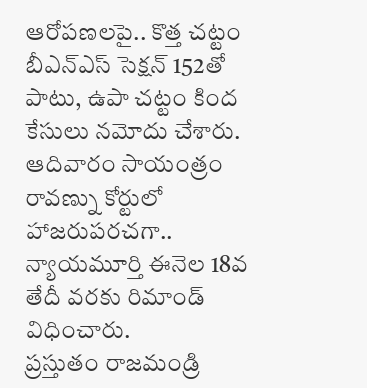ఆరోపణలపై.. కొత్త చట్టం బీఎన్ఎస్ సెక్షన్ 152తో పాటు, ఉపా చట్టం కింద కేసులు నమోదు చేశారు. ఆదివారం సాయంత్రం రావణ్ను కోర్టులో హాజరుపరచగా.. న్యాయమూర్తి ఈనెల 18వ తేదీ వరకు రిమాండ్ విధించారు.
ప్రస్తుతం రాజమండ్రి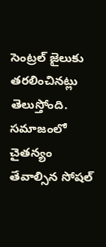సెంట్రల్ జైలుకు తరలించినట్లు తెలుస్తోంది. సమాజంలో చైతన్యం తేవాల్సిన సోషల్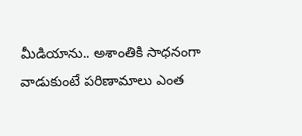మీడియాను.. అశాంతికి సాధనంగా వాడుకుంటే పరిణామాలు ఎంత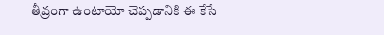తీవ్రంగా ఉంటాయో చెప్పడానికి ఈ కేసే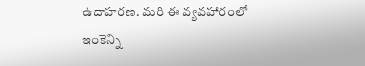ఉదాహరణ. మరి ఈ వ్యవహారంలో ఇంకెన్ని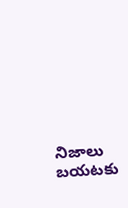నిజాలు బయటకు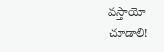వస్తాయో చూడాలి!